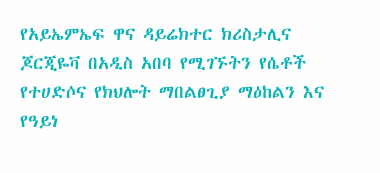የአይኤምኤፍ ዋና ዳይሬክተር ክሪስታሊና ጆርጂዬቫ በአዲስ አበባ የሚገኙትን የሴቶች የተሀድሶና የክህሎት ማበልፀጊያ ማዕከልን እና የዓይነ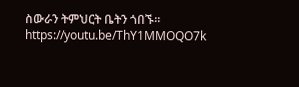ስውራን ትምህርት ቤትን ጎበኙ።
https://youtu.be/ThY1MMOQO7k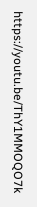https://youtu.be/ThY1MMOQO7k